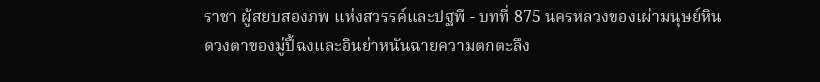ราชา ผู้สยบสองภพ แห่งสวรรค์และปฐพี - บทที่ 875 นครหลวงของเผ่ามนุษย์หิน
ดวงตาของมู่ปี้ฉงและอินย่าหนันฉายความตกตะลึง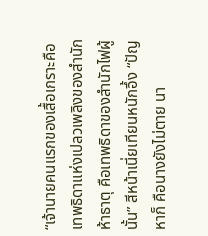“เจ้านายคนแรกของเสื้อเกราะคือเทพธิดาแห่งเปลวเพลิงของสำนัก ห้าธาตุ คือเทพธิดาของสำนักไฟผู้นั้น” สีหน้าเนี่ยเทียนหนักอึ้ง “ปัญหาก็ คือนางยังไม่ตาย นา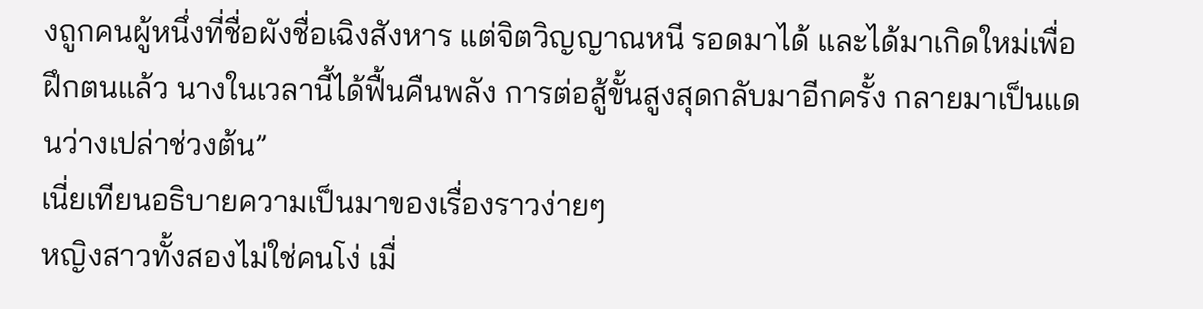งถูกคนผู้หนึ่งที่ชื่อผังชื่อเฉิงสังหาร แต่จิตวิญญาณหนี รอดมาได้ และได้มาเกิดใหม่เพื่อฝึกตนแล้ว นางในเวลานี้ได้ฟื้นคืนพลัง การต่อสู้ขั้นสูงสุดกลับมาอีกครั้ง กลายมาเป็นแดนว่างเปล่าช่วงต้น”
เนี่ยเทียนอธิบายความเป็นมาของเรื่องราวง่ายๆ
หญิงสาวทั้งสองไม่ใช่คนโง่ เมื่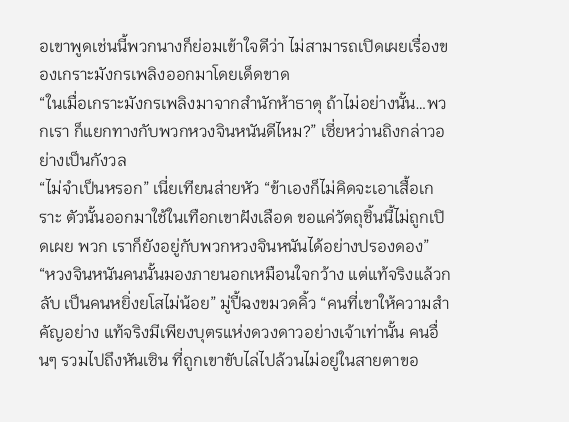อเขาพูดเช่นนี้พวกนางก็ย่อมเข้าใจดีว่า ไม่สามารถเปิดเผยเรื่องของเกราะมังกรเพลิงออกมาโดยเด็ดขาด
“ในเมื่อเกราะมังกรเพลิงมาจากสำนักห้าธาตุ ถ้าไม่อย่างนั้น…พวกเรา ก็แยกทางกับพวกหวงจินหนันดีไหม?” เซี่ยหว่านถิงกล่าวอย่างเป็นกังวล
“ไม่จำเป็นหรอก” เนี่ยเทียนส่ายหัว “ข้าเองก็ไม่คิดจะเอาเสื้อเกราะ ตัวนั้นออกมาใช้ในเทือกเขาฝังเลือด ขอแค่วัตถุชิ้นนี้ไม่ถูกเปิดเผย พวก เราก็ยังอยู่กับพวกหวงจินหนันได้อย่างปรองดอง”
“หวงจินหนันคนนั้นมองภายนอกเหมือนใจกว้าง แต่แท้จริงแล้วกลับ เป็นคนหยิ่งยโสไม่น้อย” มู่ปี้ฉงขมวดคิ้ว “คนที่เขาให้ความสำคัญอย่าง แท้จริงมีเพียงบุตรแห่งดวงดาวอย่างเจ้าเท่านั้น คนอื่นๆ รวมไปถึงหันเซิน ที่ถูกเขาขับไล่ไปล้วนไม่อยู่ในสายตาขอ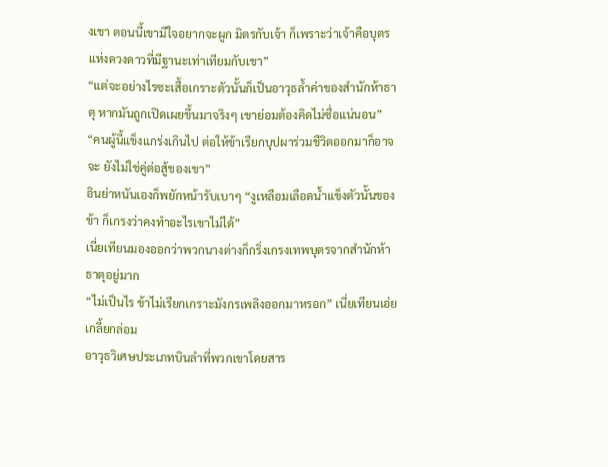งเขา ตอนนี้เขามีใจอยากจะผูก มิตรกับเจ้า ก็เพราะว่าเจ้าคือบุตรแห่งดวงดาวที่มีฐานะเท่าเทียมกับเขา”
“แต่จะอย่างไรซะเสื้อเกราะตัวนั้นก็เป็นอาวุธล้ำค่าของสำนักห้าธาตุ หากมันถูกเปิดเผยขึ้นมาจริงๆ เขาย่อมต้องคิดไม่ซื่อแน่นอน”
“คนผู้นี้แข็งแกร่งเกินไป ต่อให้ข้าเรียกบุปผาร่วมชีวิตออกมาก็อาจจะ ยังไม่ใช่คู่ต่อสู้ของเขา”
อินย่าหนันเองก็พยักหน้ารับเบาๆ “งูเหลือมเลือดน้ำแข็งตัวนั้นของข้า ก็เกรงว่าคงทำอะไรเขาไม่ได้”
เนี่ยเทียนมองออกว่าพวกนางต่างก็กริ่งเกรงเทพบุตรจากสำนักห้า ธาตุอยู่มาก
“ไม่เป็นไร ข้าไม่เรียกเกราะมังกรเพลิงออกมาหรอก” เนี่ยเทียนเอ่ย เกลี้ยกล่อม
อาวุธวิเศษประเภทบินลำที่พวกเขาโดยสาร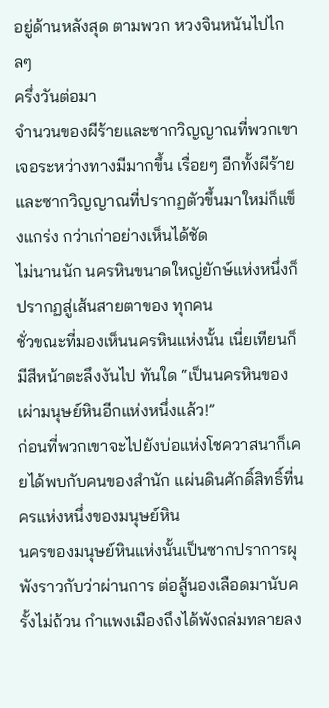อยู่ด้านหลังสุด ตามพวก หวงจินหนันไปไกลๆ
ครึ่งวันต่อมา
จำนวนของผีร้ายและซากวิญญาณที่พวกเขาเจอระหว่างทางมีมากขึ้น เรื่อยๆ อีกทั้งผีร้ายและซากวิญญาณที่ปรากฏตัวขึ้นมาใหม่ก็แข็งแกร่ง กว่าเก่าอย่างเห็นได้ชัด
ไม่นานนัก นครหินขนาดใหญ่ยักษ์แห่งหนึ่งก็ปรากฏสู่เส้นสายตาของ ทุกคน
ชั่วขณะที่มองเห็นนครหินแห่งนั้น เนี่ยเทียนก็มีสีหน้าตะลึงงันไป ทันใด “เป็นนครหินของเผ่ามนุษย์หินอีกแห่งหนึ่งแล้ว!”
ก่อนที่พวกเขาจะไปยังบ่อแห่งโชควาสนาก็เคยได้พบกับคนของสำนัก แผ่นดินศักดิ์สิทธิ์ที่นครแห่งหนึ่งของมนุษย์หิน
นครของมนุษย์หินแห่งนั้นเป็นซากปราการผุพังราวกับว่าผ่านการ ต่อสู้นองเลือดมานับครั้งไม่ถ้วน กำแพงเมืองถึงได้พังถล่มทลายลง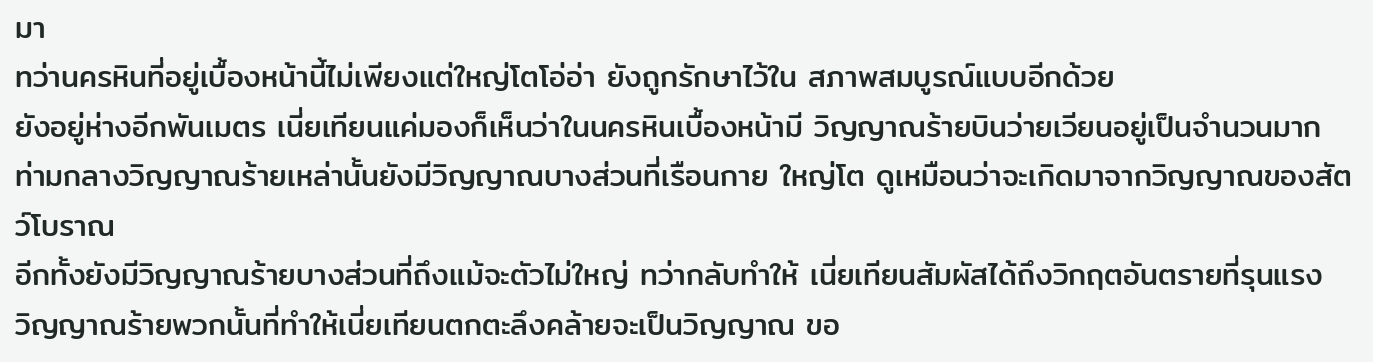มา
ทว่านครหินที่อยู่เบื้องหน้านี้ไม่เพียงแต่ใหญ่โตโอ่อ่า ยังถูกรักษาไว้ใน สภาพสมบูรณ์แบบอีกด้วย
ยังอยู่ห่างอีกพันเมตร เนี่ยเทียนแค่มองก็เห็นว่าในนครหินเบื้องหน้ามี วิญญาณร้ายบินว่ายเวียนอยู่เป็นจำนวนมาก
ท่ามกลางวิญญาณร้ายเหล่านั้นยังมีวิญญาณบางส่วนที่เรือนกาย ใหญ่โต ดูเหมือนว่าจะเกิดมาจากวิญญาณของสัตว์โบราณ
อีกทั้งยังมีวิญญาณร้ายบางส่วนที่ถึงแม้จะตัวไม่ใหญ่ ทว่ากลับทำให้ เนี่ยเทียนสัมผัสได้ถึงวิกฤตอันตรายที่รุนแรง
วิญญาณร้ายพวกนั้นที่ทำให้เนี่ยเทียนตกตะลึงคล้ายจะเป็นวิญญาณ ขอ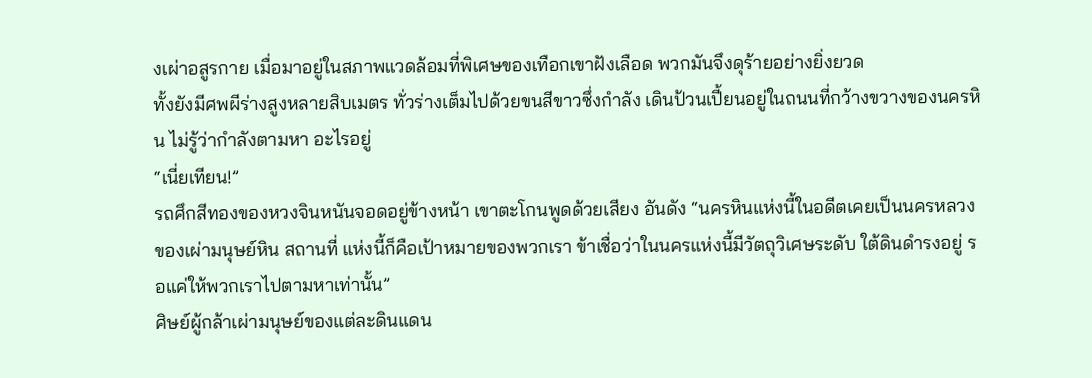งเผ่าอสูรกาย เมื่อมาอยู่ในสภาพแวดล้อมที่พิเศษของเทือกเขาฝังเลือด พวกมันจึงดุร้ายอย่างยิ่งยวด
ทั้งยังมีศพผีร่างสูงหลายสิบเมตร ทั่วร่างเต็มไปด้วยขนสีขาวซึ่งกำลัง เดินป้วนเปี้ยนอยู่ในถนนที่กว้างขวางของนครหิน ไม่รู้ว่ากำลังตามหา อะไรอยู่
“เนี่ยเทียน!”
รถศึกสีทองของหวงจินหนันจอดอยู่ข้างหน้า เขาตะโกนพูดด้วยเสียง อันดัง “นครหินแห่งนี้ในอดีตเคยเป็นนครหลวงของเผ่ามนุษย์หิน สถานที่ แห่งนี้ก็คือเป้าหมายของพวกเรา ข้าเชื่อว่าในนครแห่งนี้มีวัตถุวิเศษระดับ ใต้ดินดำรงอยู่ รอแค่ให้พวกเราไปตามหาเท่านั้น”
ศิษย์ผู้กล้าเผ่ามนุษย์ของแต่ละดินแดน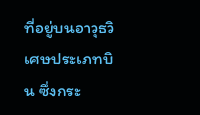ที่อยู่บนอาวุธวิเศษประเภทบิน ซึ่งกระ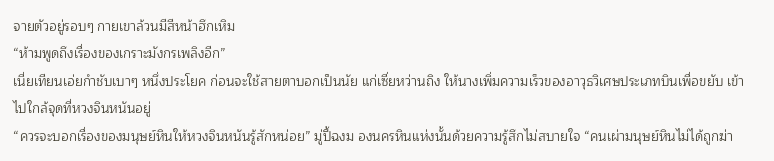จายตัวอยู่รอบๆ กายเขาล้วนมีสีหน้าฮึกเหิม
“ห้ามพูดถึงเรื่องของเกราะมังกรเพลิงอีก”
เนี่ยเทียนเอ่ยกำชับเบาๆ หนึ่งประโยค ก่อนจะใช้สายตาบอกเป็นนัย แก่เซี่ยหว่านถิง ให้นางเพิ่มความเร็วของอาวุธวิเศษประเภทบินเพื่อขยับ เข้าไปใกล้จุดที่หวงจินหนันอยู่
“ควรจะบอกเรื่องของมนุษย์หินให้หวงจินหนันรู้สักหน่อย” มู่ปี้ฉงม องนครหินแห่งนั้นด้วยความรู้สึกไม่สบายใจ “คนเผ่ามนุษย์หินไม่ได้ถูกฆ่า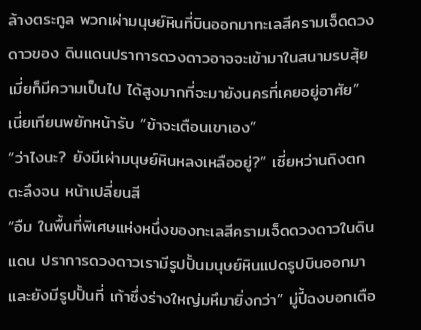ล้างตระกูล พวกเผ่ามนุษย์หินที่บินออกมาทะเลสีครามเจ็ดดวงดาวของ ดินแดนปราการดวงดาวอาจจะเข้ามาในสนามรบสุ้ยเมี่ยก็มีความเป็นไป ได้สูงมากที่จะมายังนครที่เคยอยู่อาศัย”
เนี่ยเทียนพยักหน้ารับ “ข้าจะเตือนเขาเอง”
“ว่าไงนะ? ยังมีเผ่ามนุษย์หินหลงเหลืออยู่?” เซี่ยหว่านถิงตกตะลึงจน หน้าเปลี่ยนสี
“อืม ในพื้นที่พิเศษแห่งหนึ่งของทะเลสีครามเจ็ดดวงดาวในดินแดน ปราการดวงดาวเรามีรูปปั้นมนุษย์หินแปดรูปบินออกมา และยังมีรูปปั้นที่ เก้าซึ่งร่างใหญ่มหึมายิ่งกว่า” มู่ปี้ฉงบอกเตือ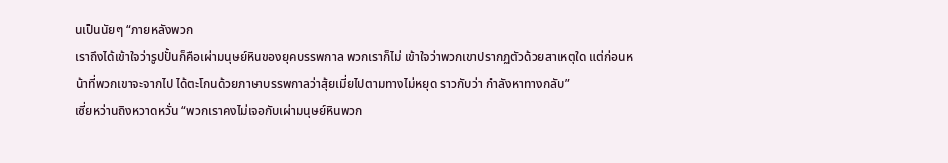นเป็นนัยๆ “ภายหลังพวก
เราถึงได้เข้าใจว่ารูปปั้นก็คือเผ่ามนุษย์หินของยุคบรรพกาล พวกเราก็ไม่ เข้าใจว่าพวกเขาปรากฏตัวด้วยสาเหตุใด แต่ก่อนหน้าที่พวกเขาจะจากไป ได้ตะโกนด้วยภาษาบรรพกาลว่าสุ้ยเมี่ยไปตามทางไม่หยุด ราวกับว่า กำลังหาทางกลับ”
เซี่ยหว่านถิงหวาดหวั่น “พวกเราคงไม่เจอกับเผ่ามนุษย์หินพวก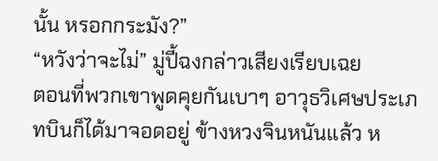นั้น หรอกกระมัง?”
“หวังว่าจะไม่” มู่ปี้ฉงกล่าวเสียงเรียบเฉย
ตอนที่พวกเขาพูดคุยกันเบาๆ อาวุธวิเศษประเภทบินก็ได้มาจอดอยู่ ข้างหวงจินหนันแล้ว ห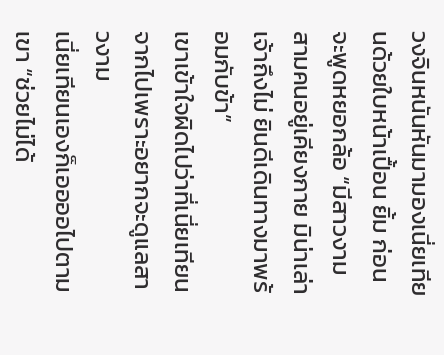วงจินหนันหันมามองเนี่ยเทียนด้วยใบหน้าเปื้อน ยิ้ม ก่อนจะพูดหยอกล้อ “มีสาวงามสามคนอยู่เคียงกาย มิน่าเล่าเจ้าถึงไม่ ยินดีเดินทางมาพร้อมกับข้า”
เขาเข้าใจผิดไปว่าที่เนี่ยเทียนจากไปเพราะอยากจะดูแลสาวงาม
เนี่ยเทียนเองก็เออออไปตามเขา “ช่วยไม่ได้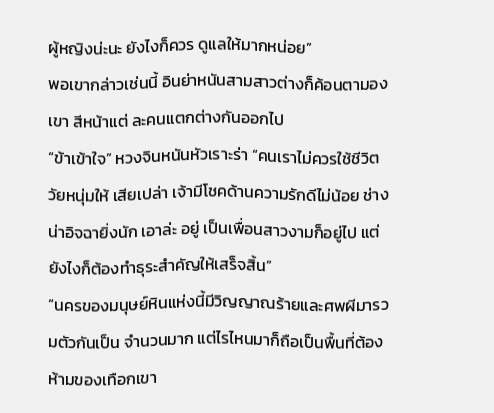ผู้หญิงน่ะนะ ยังไงก็ควร ดูแลให้มากหน่อย”
พอเขากล่าวเช่นนี้ อินย่าหนันสามสาวต่างก็ค้อนตามองเขา สีหน้าแต่ ละคนแตกต่างกันออกไป
“ข้าเข้าใจ” หวงจินหนันหัวเราะร่า “คนเราไม่ควรใช้ชีวิตวัยหนุ่มให้ เสียเปล่า เจ้ามีโชคด้านความรักดีไม่น้อย ช่างน่าอิจฉายิ่งนัก เอาล่ะ อยู่ เป็นเพื่อนสาวงามก็อยู่ไป แต่ยังไงก็ต้องทำธุระสำคัญให้เสร็จสิ้น”
“นครของมนุษย์หินแห่งนี้มีวิญญาณร้ายและศพผีมารวมตัวกันเป็น จำนวนมาก แต่ไรไหนมาก็ถือเป็นพื้นที่ต้องห้ามของเทือกเขา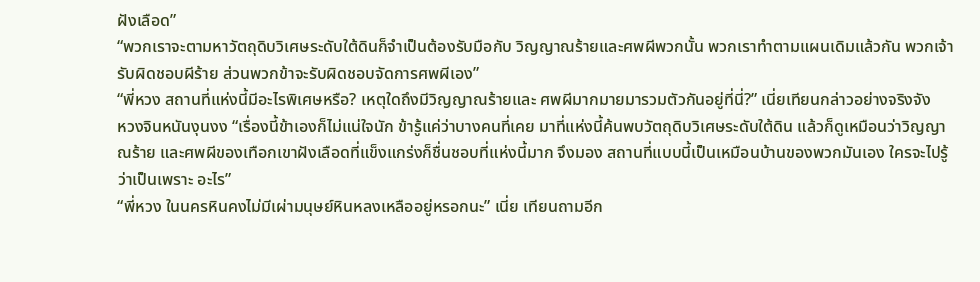ฝังเลือด”
“พวกเราจะตามหาวัตถุดิบวิเศษระดับใต้ดินก็จำเป็นต้องรับมือกับ วิญญาณร้ายและศพผีพวกนั้น พวกเราทำตามแผนเดิมแล้วกัน พวกเจ้า รับผิดชอบผีร้าย ส่วนพวกข้าจะรับผิดชอบจัดการศพผีเอง”
“พี่หวง สถานที่แห่งนี้มีอะไรพิเศษหรือ? เหตุใดถึงมีวิญญาณร้ายและ ศพผีมากมายมารวมตัวกันอยู่ที่นี่?” เนี่ยเทียนกล่าวอย่างจริงจัง
หวงจินหนันงุนงง “เรื่องนี้ข้าเองก็ไม่แน่ใจนัก ข้ารู้แค่ว่าบางคนที่เคย มาที่แห่งนี้ค้นพบวัตถุดิบวิเศษระดับใต้ดิน แล้วก็ดูเหมือนว่าวิญญาณร้าย และศพผีของเทือกเขาฝังเลือดที่แข็งแกร่งก็ชื่นชอบที่แห่งนี้มาก จึงมอง สถานที่แบบนี้เป็นเหมือนบ้านของพวกมันเอง ใครจะไปรู้ว่าเป็นเพราะ อะไร”
“พี่หวง ในนครหินคงไม่มีเผ่ามนุษย์หินหลงเหลืออยู่หรอกนะ” เนี่ย เทียนถามอีก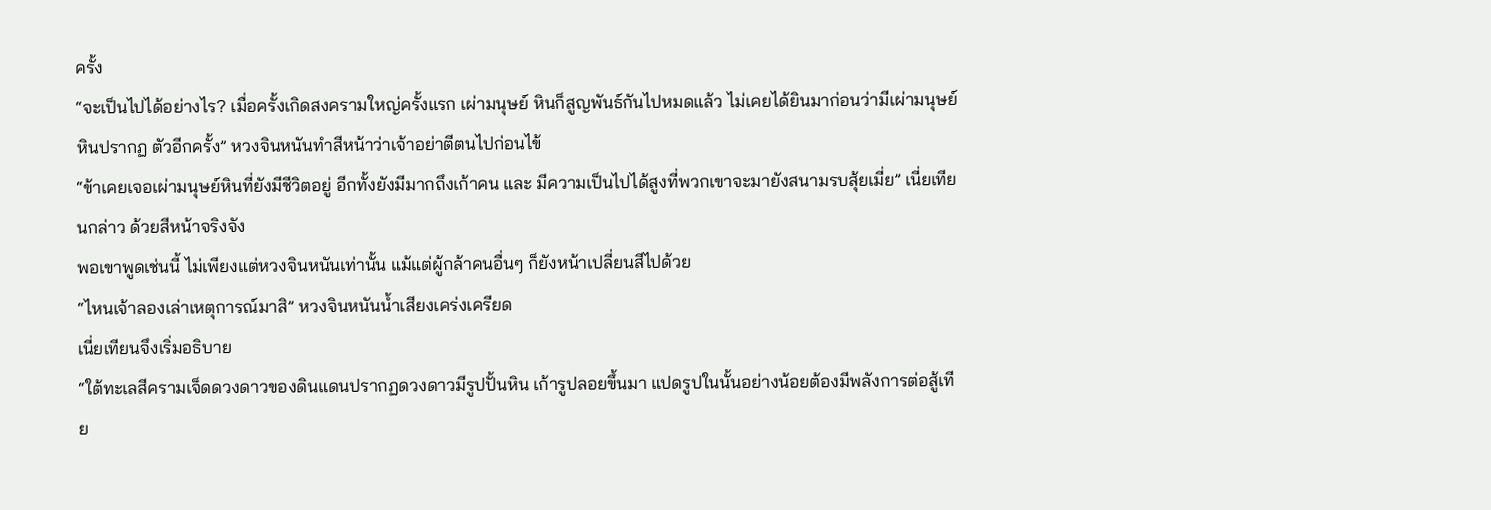ครั้ง
“จะเป็นไปได้อย่างไร? เมื่อครั้งเกิดสงครามใหญ่ครั้งแรก เผ่ามนุษย์ หินก็สูญพันธ์กันไปหมดแล้ว ไม่เคยได้ยินมาก่อนว่ามีเผ่ามนุษย์หินปรากฏ ตัวอีกครั้ง” หวงจินหนันทำสีหน้าว่าเจ้าอย่าตีตนไปก่อนไข้
“ข้าเคยเจอเผ่ามนุษย์หินที่ยังมีชีวิตอยู่ อีกทั้งยังมีมากถึงเก้าคน และ มีความเป็นไปได้สูงที่พวกเขาจะมายังสนามรบสุ้ยเมี่ย” เนี่ยเทียนกล่าว ด้วยสีหน้าจริงจัง
พอเขาพูดเช่นนี้ ไม่เพียงแต่หวงจินหนันเท่านั้น แม้แต่ผู้กล้าคนอื่นๆ ก็ยังหน้าเปลี่ยนสีไปด้วย
“ไหนเจ้าลองเล่าเหตุการณ์มาสิ” หวงจินหนันน้ำเสียงเคร่งเครียด
เนี่ยเทียนจึงเริ่มอธิบาย
“ใต้ทะเลสีครามเจ็ดดวงดาวของดินแดนปรากฏดวงดาวมีรูปปั้นหิน เก้ารูปลอยขึ้นมา แปดรูปในนั้นอย่างน้อยต้องมีพลังการต่อสู้เทีย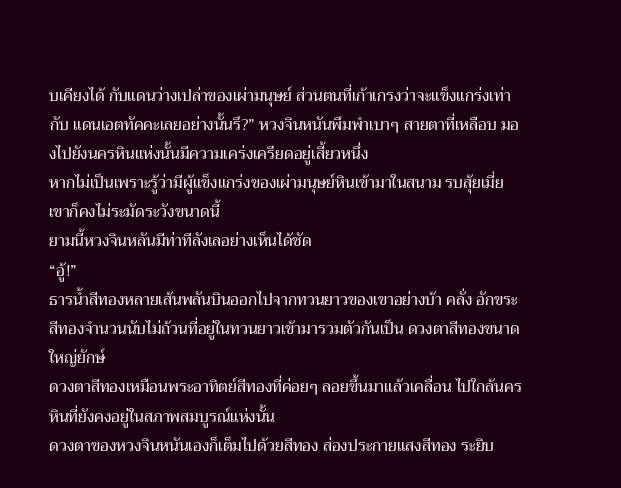บเคียงได้ กับแดนว่างเปล่าของเผ่ามนุษย์ ส่วนตนที่เก้าเกรงว่าจะแข็งแกร่งเท่ากับ แดนเอตทัคคะเลยอย่างนั้นรึ?” หวงจินหนันพึมพำเบาๆ สายตาที่เหลือบ มองไปยังนครหินแห่งนั้นมีความเคร่งเครียดอยู่เสี้ยวหนึ่ง
หากไม่เป็นเพราะรู้ว่ามีผู้แข็งแกร่งของเผ่ามนุษย์หินเข้ามาในสนาม รบสุ้ยเมี่ย เขาก็คงไม่ระมัดระวังขนาดนี้
ยามนี้หวงจินหลันมีท่าทีลังเลอย่างเห็นได้ชัด
“อู้!”
ธารน้ำสีทองหลายเส้นพลันบินออกไปจากทวนยาวของเขาอย่างบ้า คลั่ง อักขระสีทองจำนวนนับไม่ถ้วนที่อยู่ในทวนยาวเข้ามารวมตัวกันเป็น ดวงตาสีทองขนาดใหญ่ยักษ์
ดวงตาสีทองเหมือนพระอาทิตย์สีทองที่ค่อยๆ ลอยขึ้นมาแล้วเคลื่อน ไปใกล้นครหินที่ยังคงอยู่ในสภาพสมบูรณ์แห่งนั้น
ดวงตาของหวงจินหนันเองก็เต็มไปด้วยสีทอง ส่องประกายแสงสีทอง ระยิบ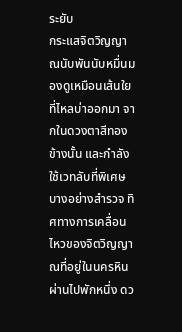ระยับ
กระแสจิตวิญญาณนับพันนับหมื่นมองดูเหมือนเส้นใยที่ไหลบ่าออกมา จากในดวงตาสีทองข้างนั้น และกำลังใช้เวทลับที่พิเศษบางอย่างสำรวจ ทิศทางการเคลื่อนไหวของจิตวิญญาณที่อยู่ในนครหิน
ผ่านไปพักหนึ่ง ดว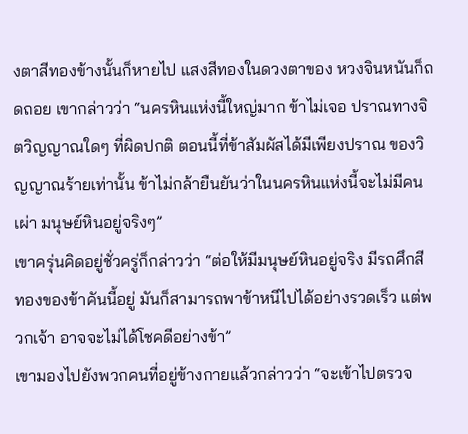งตาสีทองข้างนั้นก็หายไป แสงสีทองในดวงตาของ หวงจินหนันก็ถดถอย เขากล่าวว่า “นครหินแห่งนี้ใหญ่มาก ข้าไม่เจอ ปราณทางจิตวิญญาณใดๆ ที่ผิดปกติ ตอนนี้ที่ข้าสัมผัสได้มีเพียงปราณ ของวิญญาณร้ายเท่านั้น ข้าไม่กล้ายืนยันว่าในนครหินแห่งนี้จะไม่มีคนเผ่า มนุษย์หินอยู่จริงๆ”
เขาครุ่นคิดอยู่ชั่วครู่ก็กล่าวว่า “ต่อให้มีมนุษย์หินอยู่จริง มีรถศึกสี ทองของข้าคันนี้อยู่ มันก็สามารถพาข้าหนีไปได้อย่างรวดเร็ว แต่พวกเจ้า อาจจะไม่ได้โชคดีอย่างข้า”
เขามองไปยังพวกคนที่อยู่ข้างกายแล้วกล่าวว่า “จะเข้าไปตรวจ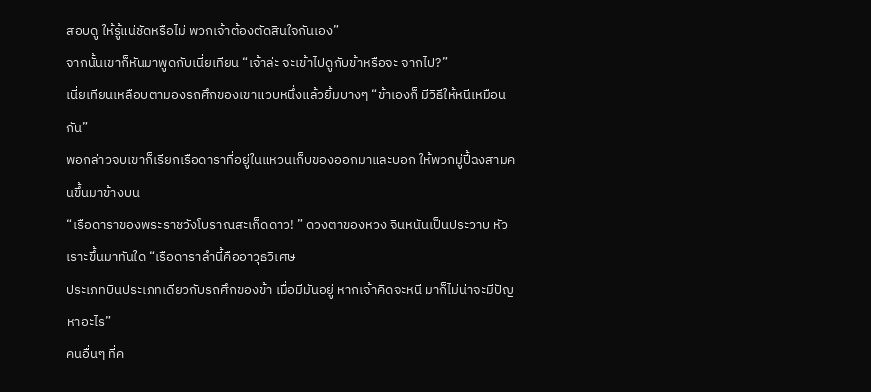สอบดู ให้รู้แน่ชัดหรือไม่ พวกเจ้าต้องตัดสินใจกันเอง”
จากนั้นเขาก็หันมาพูดกับเนี่ยเทียน “เจ้าล่ะ จะเข้าไปดูกับข้าหรือจะ จากไป?”
เนี่ยเทียนเหลือบตามองรถศึกของเขาแวบหนึ่งแล้วยิ้มบางๆ “ข้าเองก็ มีวิธีให้หนีเหมือนกัน”
พอกล่าวจบเขาก็เรียกเรือดาราที่อยู่ในแหวนเก็บของออกมาและบอก ให้พวกมู่ปี้ฉงสามคนขึ้นมาข้างบน
“เรือดาราของพระราชวังโบราณสะเก็ดดาว! ” ดวงตาของหวง จินหนันเป็นประวาบ หัวเราะขึ้นมาทันใด “เรือดาราลำนี้คืออาวุธวิเศษ
ประเภทบินประเภทเดียวกับรถศึกของข้า เมื่อมีมันอยู่ หากเจ้าคิดจะหนี มาก็ไม่น่าจะมีปัญหาอะไร”
คนอื่นๆ ที่ค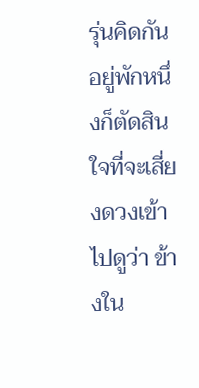รุ่นคิดกันอยู่พักหนึ่งก็ตัดสินใจที่จะเสี่ยงดวงเข้าไปดูว่า ข้างใน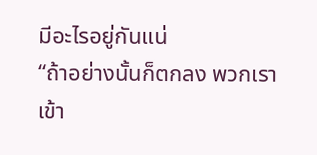มีอะไรอยู่กันแน่
“ถ้าอย่างนั้นก็ตกลง พวกเราเข้า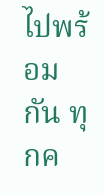ไปพร้อมกัน ทุกค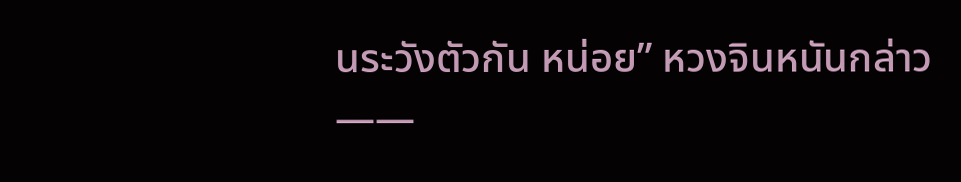นระวังตัวกัน หน่อย” หวงจินหนันกล่าว
——